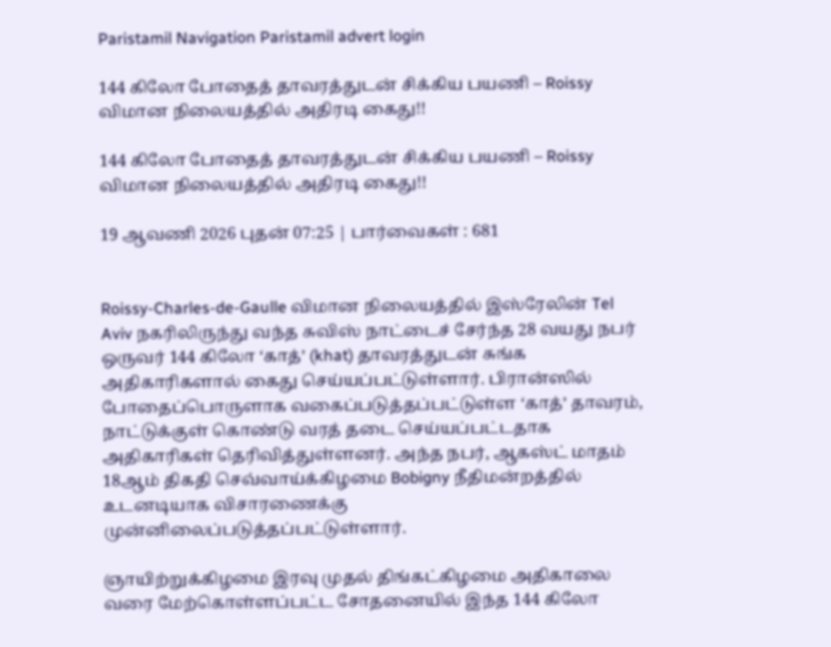Paristamil Navigation Paristamil advert login

144 கிலோ போதைத் தாவரத்துடன் சிக்கிய பயணி – Roissy விமான நிலையத்தில் அதிரடி கைது!!

144 கிலோ போதைத் தாவரத்துடன் சிக்கிய பயணி – Roissy விமான நிலையத்தில் அதிரடி கைது!!

19 ஆவணி 2026 புதன் 07:25 | பார்வைகள் : 681


Roissy-Charles-de-Gaulle விமான நிலையத்தில் இஸ்ரேலின் Tel Aviv நகரிலிருந்து வந்த சுவிஸ் நாட்டைச் சேர்ந்த 28 வயது நபர் ஒருவர் 144 கிலோ ‘காத்’ (khat) தாவரத்துடன் சுங்க அதிகாரிகளால் கைது செய்யப்பட்டுள்ளார். பிரான்ஸில் போதைப்பொருளாக வகைப்படுத்தப்பட்டுள்ள ‘காத்’ தாவரம், நாட்டுக்குள் கொண்டு வரத் தடை செய்யப்பட்டதாக அதிகாரிகள் தெரிவித்துள்ளனர். அந்த நபர், ஆகஸ்ட் மாதம் 18ஆம் திகதி செவ்வாய்க்கிழமை Bobigny நீதிமன்றத்தில் உடனடியாக விசாரணைக்கு முன்னிலைப்படுத்தப்பட்டுள்ளார்.

ஞாயிற்றுக்கிழமை இரவு முதல் திங்கட்கிழமை அதிகாலை வரை மேற்கொள்ளப்பட்ட சோதனையில் இந்த 144 கிலோ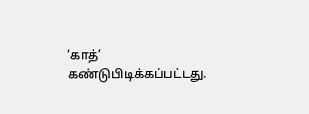‘காத்’ கண்டுபிடிக்கப்பட்டது.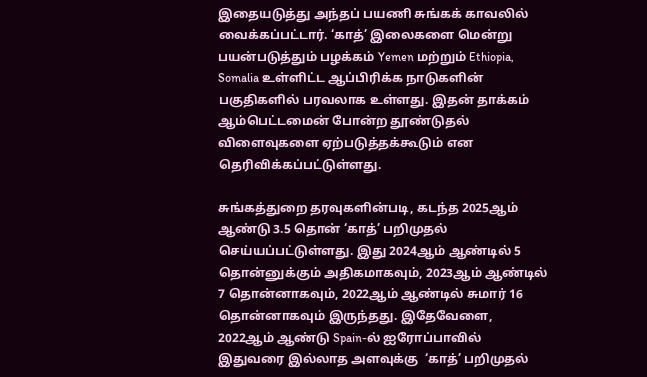இதையடுத்து அந்தப் பயணி சுங்கக் காவலில் வைக்கப்பட்டார். ‘காத்’ இலைகளை மென்று பயன்படுத்தும் பழக்கம் Yemen மற்றும் Ethiopia, Somalia உள்ளிட்ட ஆப்பிரிக்க நாடுகளின் பகுதிகளில் பரவலாக உள்ளது. இதன் தாக்கம் ஆம்பெட்டமைன் போன்ற தூண்டுதல் விளைவுகளை ஏற்படுத்தக்கூடும் என தெரிவிக்கப்பட்டுள்ளது.

சுங்கத்துறை தரவுகளின்படி, கடந்த 2025ஆம் ஆண்டு 3.5 தொன் ‘காத்’ பறிமுதல் செய்யப்பட்டுள்ளது. இது 2024ஆம் ஆண்டில் 5 தொன்னுக்கும் அதிகமாகவும், 2023ஆம் ஆண்டில் 7 தொன்னாகவும், 2022ஆம் ஆண்டில் சுமார் 16 தொன்னாகவும் இருந்தது. இதேவேளை, 2022ஆம் ஆண்டு Spain-ல் ஐரோப்பாவில் இதுவரை இல்லாத அளவுக்கு  ‘காத்’ பறிமுதல்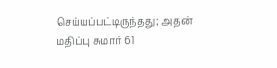செய்யப்பட்டிருந்தது; அதன் மதிப்பு சுமார் 61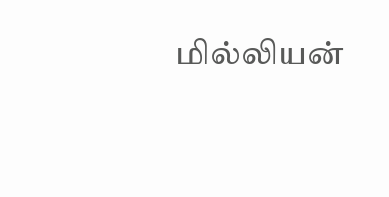மில்லியன்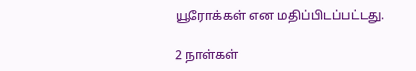யூரோக்கள் என மதிப்பிடப்பட்டது.

2 நாள்கள்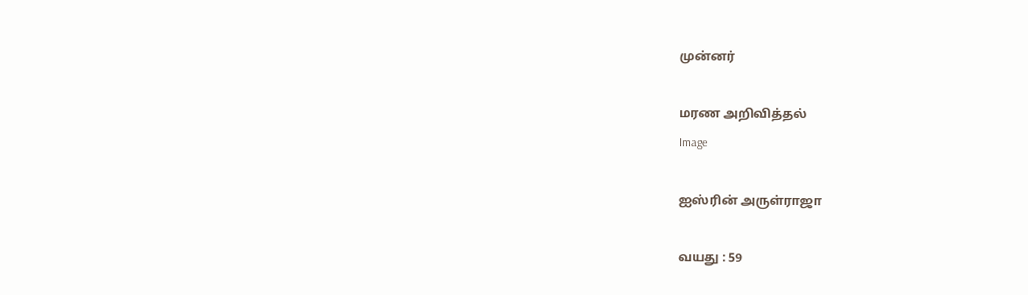முன்னர்

மரண அறிவித்தல்
Image

ஐஸ்ரின் அருள்ராஜா

வயது : 59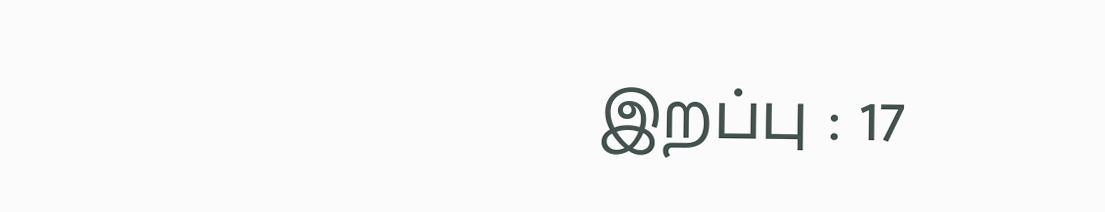இறப்பு : 17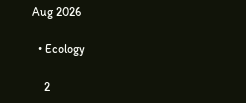Aug 2026

  • Ecology

    2